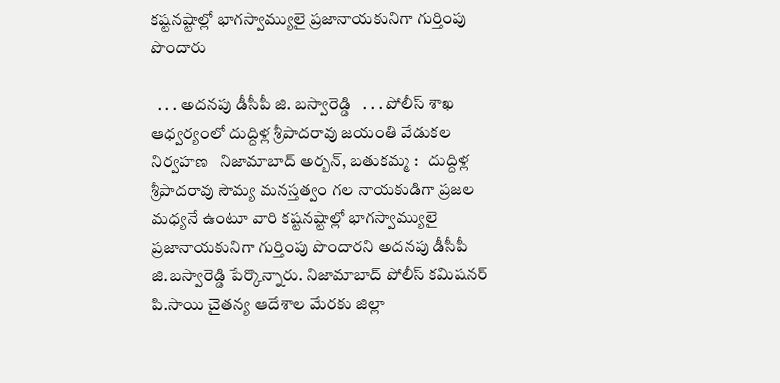కష్టనష్టాల్లో భాగస్వామ్యులై ప్రజానాయకునిగా గుర్తింపు పొందారు

  . . . అదనపు డీసీపీ జి. బస్వారెడ్డి   . . . పోలీస్ శాఖ ఆధ్వర్యంలో దుద్దిళ్ల శ్రీపాదరావు జయంతి వేడుకల నిర్వహణ   నిజామాబాద్ అర్బన్, బతుకమ్మ :   దుద్దిళ్ల శ్రీపాదరావు సౌమ్య మనస్తత్వం గల నాయకుడిగా ప్రజల మధ్యనే ఉంటూ వారి కష్టనష్టాల్లో భాగస్వామ్యులై ప్రజానాయకునిగా గుర్తింపు పొందారని అదనపు డీసీపీ జి.బస్వారెడ్డి పేర్కొన్నారు. నిజామాబాద్ పోలీస్ కమిషనర్ పి.సాయి చైతన్య ఆదేశాల మేరకు జిల్లా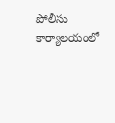పోలీసు కార్యాలయంలో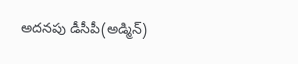అదనపు డీసీపీ(అడ్మిన్)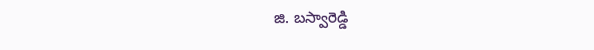జి. బస్వారెడ్డి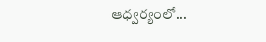ఆధ్వర్యంలో...